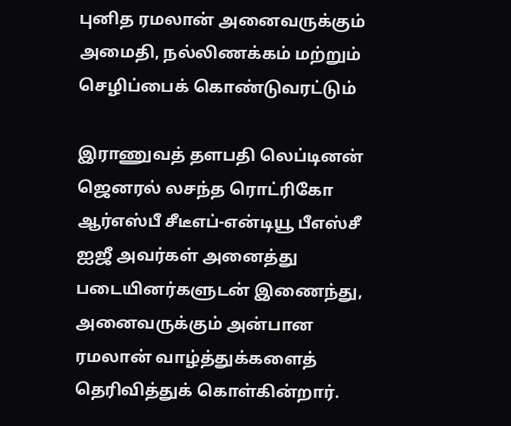புனித ரமலான் அனைவருக்கும் அமைதி, நல்லிணக்கம் மற்றும் செழிப்பைக் கொண்டுவரட்டும்

இராணுவத் தளபதி லெப்டினன் ஜெனரல் லசந்த ரொட்ரிகோ ஆர்எஸ்பீ சீடீஎப்-என்டியூ பீஎஸ்சீ ஐஜீ அவர்கள் அனைத்து படையினர்களுடன் இணைந்து, அனைவருக்கும் அன்பான ரமலான் வாழ்த்துக்களைத் தெரிவித்துக் கொள்கின்றார்.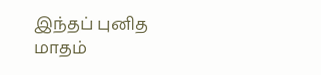இந்தப் புனித மாதம்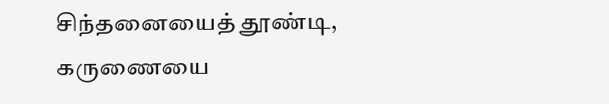சிந்தனையைத் தூண்டி, கருணையை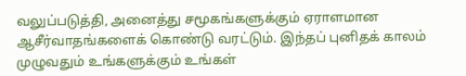வலுப்படுத்தி, அனைத்து சமூகங்களுக்கும் ஏராளமான ஆசீர்வாதங்களைக் கொண்டு வரட்டும். இந்தப் புனிதக் காலம் முழுவதும் உங்களுக்கும் உங்கள்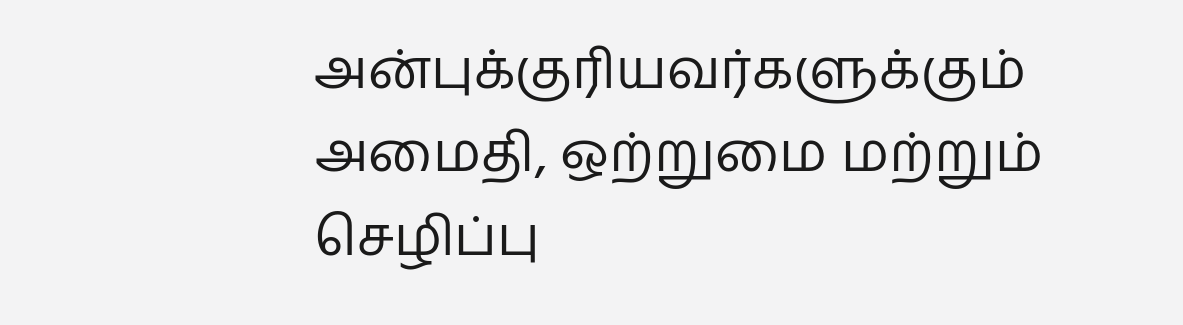அன்புக்குரியவர்களுக்கும் அமைதி, ஒற்றுமை மற்றும் செழிப்பு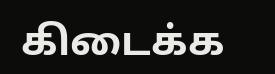கிடைக்க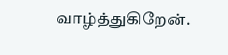வாழ்த்துகிறேன்.